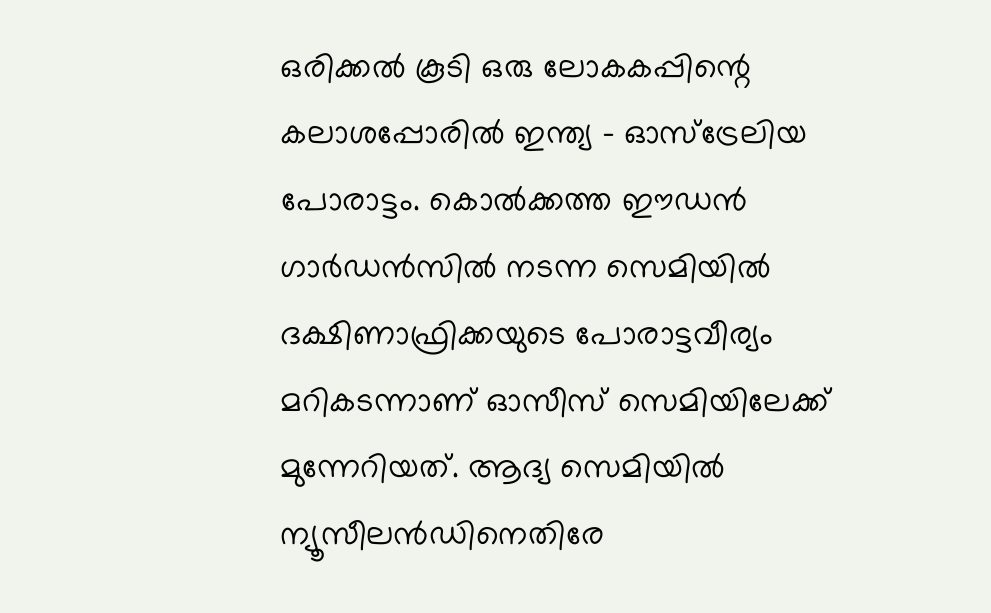ഒരിക്കല്‍ കൂടി ഒരു ലോകകപ്പിന്റെ കലാശപ്പോരില്‍ ഇന്ത്യ - ഓസ്ട്രേലിയ പോരാട്ടം. കൊല്‍ക്കത്ത ഈഡന്‍ ഗാര്‍ഡന്‍സില്‍ നടന്ന സെമിയില്‍ ദക്ഷിണാഫ്രിക്കയുടെ പോരാട്ടവീര്യം മറികടന്നാണ് ഓസീസ് സെമിയിലേക്ക് മുന്നേറിയത്. ആദ്യ സെമിയില്‍ ന്യൂസീലന്‍ഡിനെതിരേ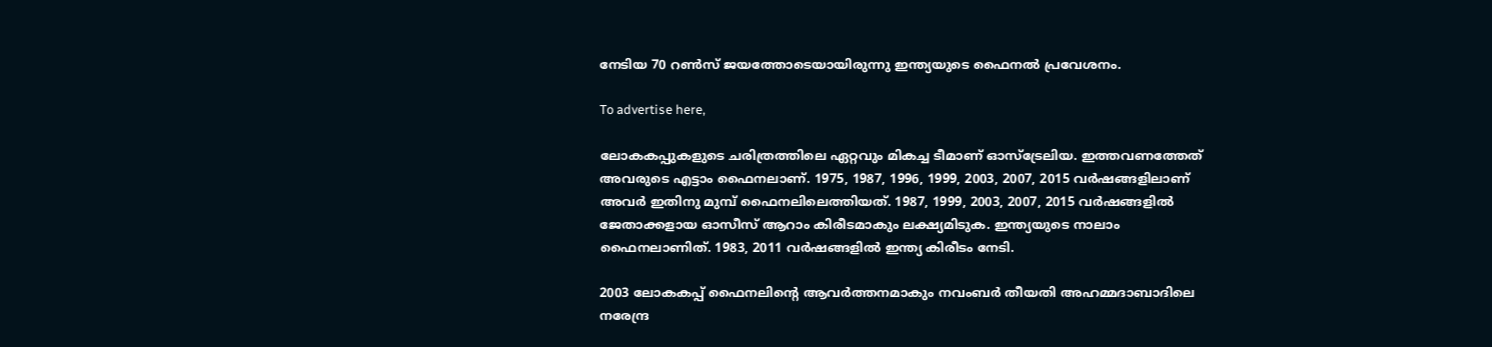നേടിയ 70 റണ്‍സ് ജയത്തോടെയായിരുന്നു ഇന്ത്യയുടെ ഫൈനല്‍ പ്രവേശനം.

To advertise here,

ലോകകപ്പുകളുടെ ചരിത്രത്തിലെ ഏറ്റവും മികച്ച ടീമാണ് ഓസ്ട്രേലിയ. ഇത്തവണത്തേത് അവരുടെ എട്ടാം ഫൈനലാണ്. 1975, 1987, 1996, 1999, 2003, 2007, 2015 വര്‍ഷങ്ങളിലാണ് അവര്‍ ഇതിനു മുമ്പ് ഫൈനലിലെത്തിയത്. 1987, 1999, 2003, 2007, 2015 വര്‍ഷങ്ങളില്‍ ജേതാക്കളായ ഓസീസ് ആറാം കിരീടമാകും ലക്ഷ്യമിടുക. ഇന്ത്യയുടെ നാലാം ഫൈനലാണിത്. 1983, 2011 വര്‍ഷങ്ങളില്‍ ഇന്ത്യ കിരീടം നേടി.

2003 ലോകകപ്പ് ഫൈനലിന്റെ ആവര്‍ത്തനമാകും നവംബര്‍ തീയതി അഹമ്മദാബാദിലെ നരേന്ദ്ര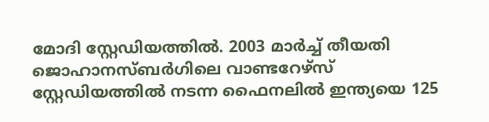മോദി സ്റ്റേഡിയത്തില്‍. 2003 മാര്‍ച്ച് തീയതി ജൊഹാനസ്ബര്‍ഗിലെ വാണ്ടറേഴ്സ് സ്റ്റേഡിയത്തില്‍ നടന്ന ഫൈനലില്‍ ഇന്ത്യയെ 125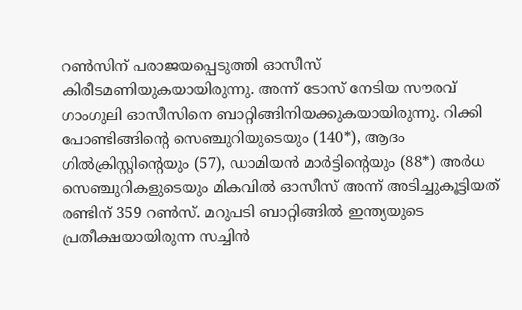റണ്‍സിന് പരാജയപ്പെടുത്തി ഓസീസ് കിരീടമണിയുകയായിരുന്നു. അന്ന് ടോസ് നേടിയ സൗരവ് ഗാംഗുലി ഓസീസിനെ ബാറ്റിങ്ങിനിയക്കുകയായിരുന്നു. റിക്കി പോണ്ടിങ്ങിന്റെ സെഞ്ചുറിയുടെയും (140*), ആദം ഗില്‍ക്രിസ്റ്റിന്റെയും (57), ഡാമിയന്‍ മാര്‍ട്ടിന്റെയും (88*) അര്‍ധ സെഞ്ചുറികളുടെയും മികവില്‍ ഓസീസ് അന്ന് അടിച്ചുകൂട്ടിയത് രണ്ടിന് 359 റണ്‍സ്. മറുപടി ബാറ്റിങ്ങില്‍ ഇന്ത്യയുടെ പ്രതീക്ഷയായിരുന്ന സച്ചിന്‍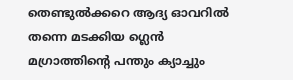തെണ്ടുല്‍ക്കറെ ആദ്യ ഓവറില്‍ തന്നെ മടക്കിയ ഗ്ലെന്‍ മഗ്രാത്തിന്റെ പന്തും ക്യാച്ചും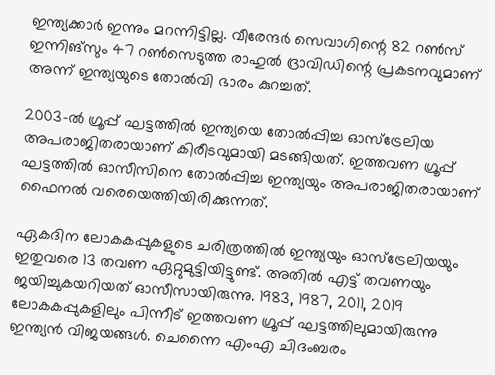ഇന്ത്യക്കാര്‍ ഇന്നും മറന്നിട്ടില്ല. വീരേന്ദര്‍ സെവാഗിന്റെ 82 റണ്‍സ് ഇന്നിങ്‌സും 47 റണ്‍സെടുത്ത രാഹുല്‍ ദ്രാവിഡിന്റെ പ്രകടനവുമാണ് അന്ന് ഇന്ത്യയുടെ തോല്‍വി ഭാരം കുറച്ചത്.

2003-ല്‍ ഗ്രൂപ്പ് ഘട്ടത്തില്‍ ഇന്ത്യയെ തോല്‍പ്പിച്ച ഓസ്‌ട്രേലിയ അപരാജിതരായാണ് കിരീടവുമായി മടങ്ങിയത്. ഇത്തവണ ഗ്രൂപ്പ് ഘട്ടത്തില്‍ ഓസീസിനെ തോല്‍പ്പിച്ച ഇന്ത്യയും അപരാജിതരായാണ് ഫൈനല്‍ വരെയെത്തിയിരിക്കുന്നത്.

ഏകദിന ലോകകപ്പുകളുടെ ചരിത്രത്തില്‍ ഇന്ത്യയും ഓസ്‌ട്രേലിയയും ഇതുവരെ 13 തവണ ഏറ്റുമുട്ടിയിട്ടുണ്ട്. അതില്‍ എട്ട് തവണയും ജയിച്ചുകയറിയത് ഓസീസായിരുന്നു. 1983, 1987, 2011, 2019 ലോകകപ്പുകളിലും പിന്നീട് ഇത്തവണ ഗ്രൂപ്പ് ഘട്ടത്തിലുമായിരുന്നു ഇന്ത്യന്‍ വിജയങ്ങള്‍. ചെന്നൈ എംഎ ചിദംബരം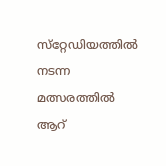സ്‌റ്റേഡിയത്തില്‍ നടന്ന മത്സരത്തില്‍ ആറ്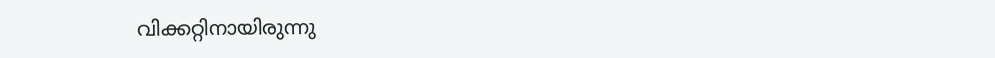വിക്കറ്റിനായിരുന്നു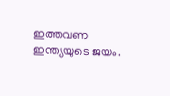ഇത്തവണ ഇന്ത്യയുടെ ജയം.